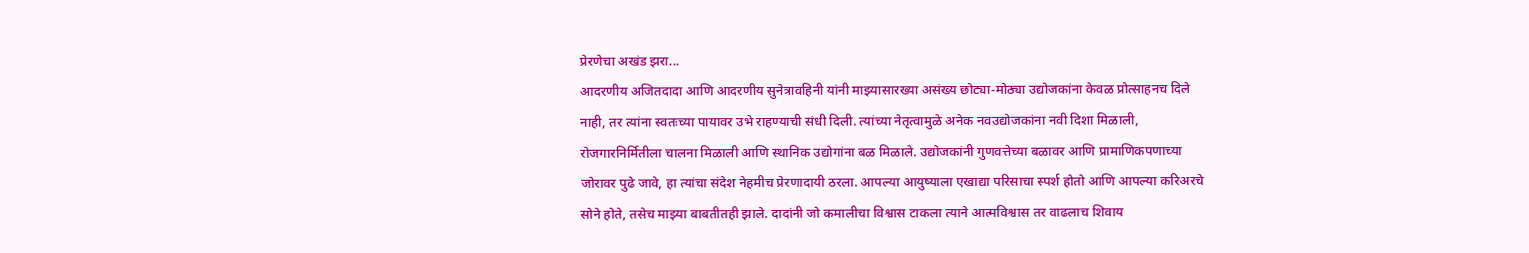प्रेरणेचा अखंड झरा...
आदरणीय अजितदादा आणि आदरणीय सुनेत्रावहिनी यांनी माझ्यासारख्या असंख्य छोट्या-मोठ्या उद्योजकांना केवळ प्रोत्साहनच दिले नाही, तर त्यांना स्वतःच्या पायावर उभे राहण्याची संधी दिली. त्यांच्या नेतृत्वामुळे अनेक नवउद्योजकांना नवी दिशा मिळाली, रोजगारनिर्मितीला चालना मिळाली आणि स्थानिक उद्योगांना बळ मिळाले. उद्योजकांनी गुणवत्तेच्या बळावर आणि प्रामाणिकपणाच्या जोरावर पुढे जावे, हा त्यांचा संदेश नेहमीच प्रेरणादायी ठरला. आपल्या आयुष्याला एखाद्या परिसाचा स्पर्श होतो आणि आपल्या करिअरचे सोने होते, तसेच माझ्या बाबतीतही झाले. दादांनी जो कमालीचा विश्वास टाकला त्याने आत्मविश्वास तर वाढलाच शिवाय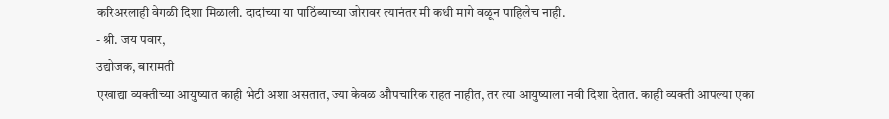करिअरलाही वेगळी दिशा मिळाली. दादांच्या या पाठिंब्याच्या जोरावर त्यानंतर मी कधी मागे वळून पाहिलेच नाही.
- श्री. जय पवार,
उद्योजक, बारामती
एखाद्या व्यक्तीच्या आयुष्यात काही भेटी अशा असतात, ज्या केवळ औपचारिक राहत नाहीत, तर त्या आयुष्याला नवी दिशा देतात. काही व्यक्ती आपल्या एका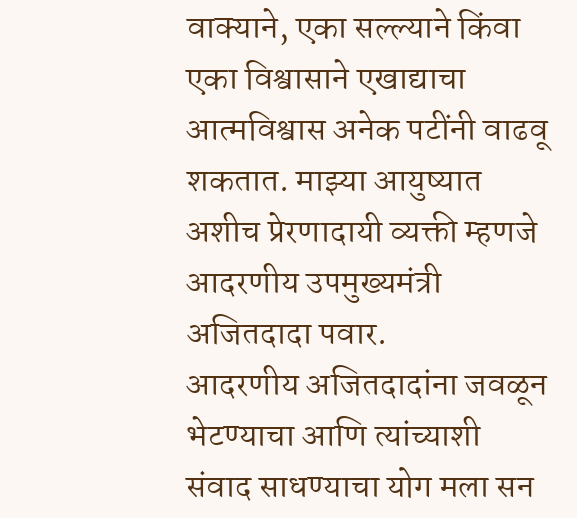वाक्याने, एका सल्ल्याने किंवा एका विश्वासाने एखाद्याचा आत्मविश्वास अनेक पटींनी वाढवू शकतात. माझ्या आयुष्यात अशीच प्रेरणादायी व्यक्ती म्हणजे आदरणीय उपमुख्यमंत्री अजितदादा पवार.
आदरणीय अजितदादांना जवळून भेटण्याचा आणि त्यांच्याशी संवाद साधण्याचा योग मला सन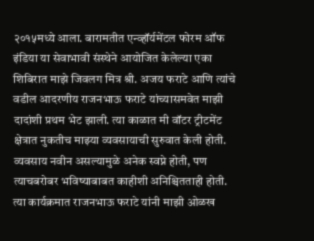२०१५मध्ये आला. बारामतीत एन्व्हॉर्यमेंटल फोरम ऑफ इंडिया या सेवाभावी संस्थेने आयोजित केलेल्या एका शिबिरात माझे जिवलग मित्र श्री. अजय फराटे आणि त्यांचे वडील आदरणीय राजनभाऊ फराटे यांच्यासमवेत माझी दादांशी प्रथम भेट झाली. त्या काळात मी वॉटर ट्रीटमेंट क्षेत्रात नुकतीच माझ्या व्यवसायाची सुरुवात केली होती. व्यवसाय नवीन असल्यामुळे अनेक स्वप्ने होती, पण त्याचबरोबर भविष्याबाबत काहीशी अनिश्चितताही होती. त्या कार्यक्रमात राजनभाऊ फराटे यांनी माझी ओळख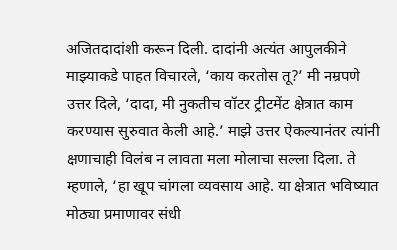अजितदादांशी करून दिली. दादांनी अत्यंत आपुलकीने माझ्याकडे पाहत विचारले, ‘काय करतोस तू?’ मी नम्रपणे उत्तर दिले, ‘दादा, मी नुकतीच वॉटर ट्रीटमेंट क्षेत्रात काम करण्यास सुरुवात केली आहे.’ माझे उत्तर ऐकल्यानंतर त्यांनी क्षणाचाही विलंब न लावता मला मोलाचा सल्ला दिला. ते म्हणाले, ‘हा खूप चांगला व्यवसाय आहे. या क्षेत्रात भविष्यात मोठ्या प्रमाणावर संधी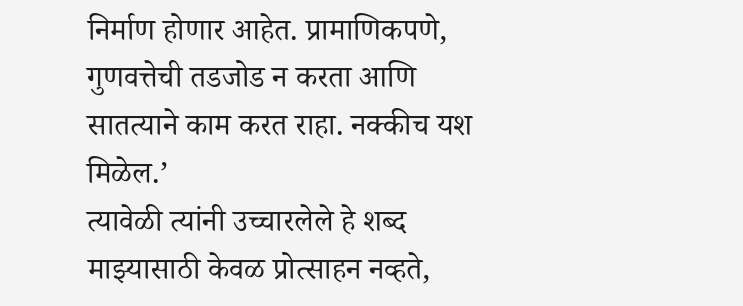निर्माण होणार आहेत. प्रामाणिकपणे, गुणवत्तेची तडजोड न करता आणि सातत्याने काम करत राहा. नक्कीच यश मिळेल.’
त्यावेळी त्यांनी उच्चारलेले हे शब्द माझ्यासाठी केवळ प्रोत्साहन नव्हते,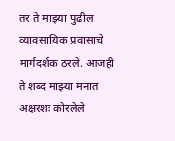तर ते माझ्या पुढील व्यावसायिक प्रवासाचे मार्गदर्शक ठरले. आजही ते शब्द माझ्या मनात अक्षरशः कोरलेले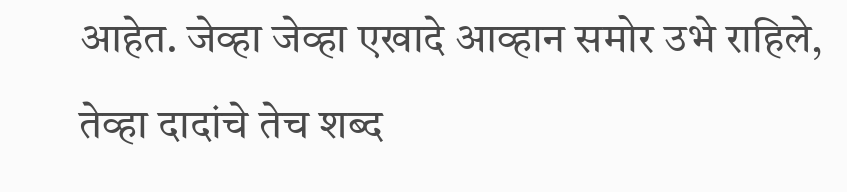आहेत. जेव्हा जेव्हा एखादे आव्हान समोर उभे राहिले, तेव्हा दादांचे तेच शब्द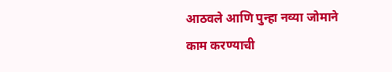आठवले आणि पुन्हा नव्या जोमाने काम करण्याची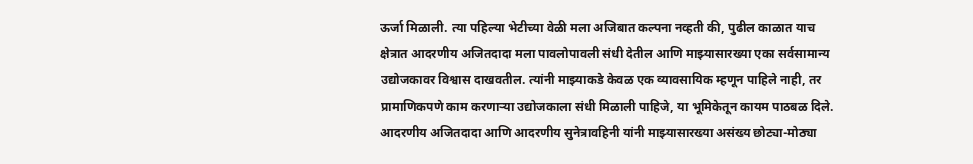ऊर्जा मिळाली. त्या पहिल्या भेटीच्या वेळी मला अजिबात कल्पना नव्हती की, पुढील काळात याच क्षेत्रात आदरणीय अजितदादा मला पावलोपावली संधी देतील आणि माझ्यासारख्या एका सर्वसामान्य उद्योजकावर विश्वास दाखवतील. त्यांनी माझ्याकडे केवळ एक व्यावसायिक म्हणून पाहिले नाही, तर प्रामाणिकपणे काम करणाऱ्या उद्योजकाला संधी मिळाली पाहिजे, या भूमिकेतून कायम पाठबळ दिले.
आदरणीय अजितदादा आणि आदरणीय सुनेत्रावहिनी यांनी माझ्यासारख्या असंख्य छोट्या-मोठ्या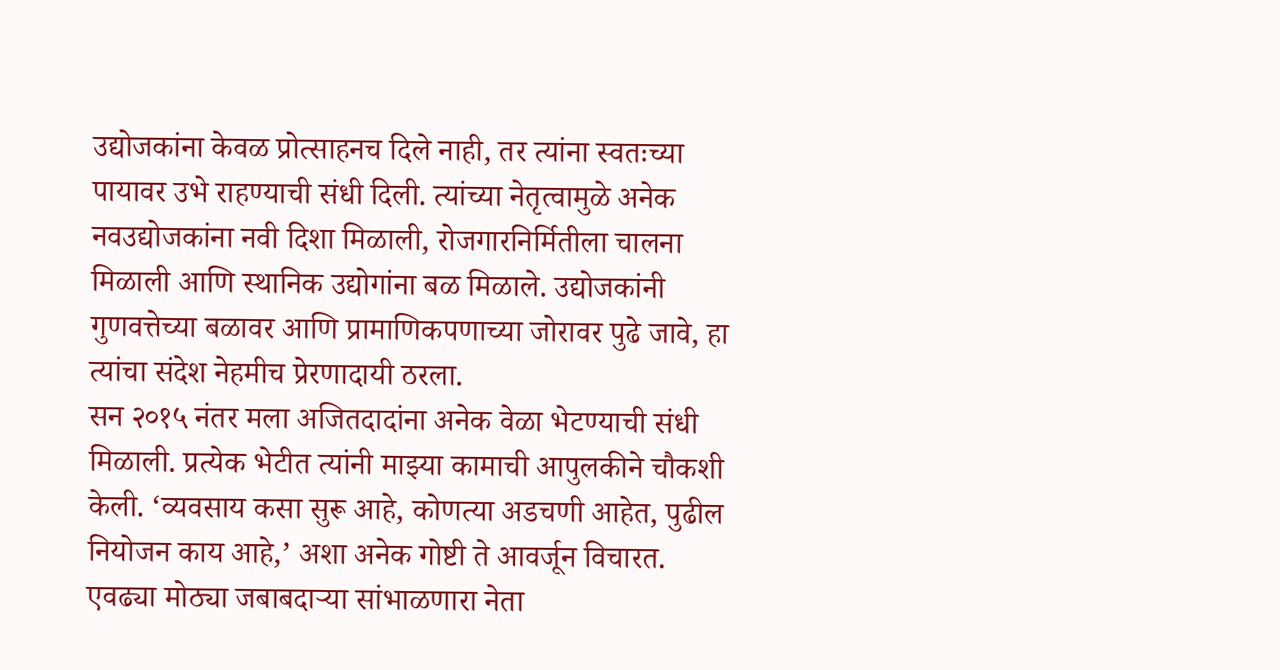उद्योजकांना केवळ प्रोत्साहनच दिले नाही, तर त्यांना स्वतःच्या पायावर उभे राहण्याची संधी दिली. त्यांच्या नेतृत्वामुळे अनेक नवउद्योजकांना नवी दिशा मिळाली, रोजगारनिर्मितीला चालना मिळाली आणि स्थानिक उद्योगांना बळ मिळाले. उद्योजकांनी गुणवत्तेच्या बळावर आणि प्रामाणिकपणाच्या जोरावर पुढे जावे, हा त्यांचा संदेश नेहमीच प्रेरणादायी ठरला.
सन २०१५ नंतर मला अजितदादांना अनेक वेळा भेटण्याची संधी मिळाली. प्रत्येक भेटीत त्यांनी माझ्या कामाची आपुलकीने चौकशी केली. ‘व्यवसाय कसा सुरू आहे, कोणत्या अडचणी आहेत, पुढील नियोजन काय आहे,’ अशा अनेक गोष्टी ते आवर्जून विचारत. एवढ्या मोठ्या जबाबदाऱ्या सांभाळणारा नेता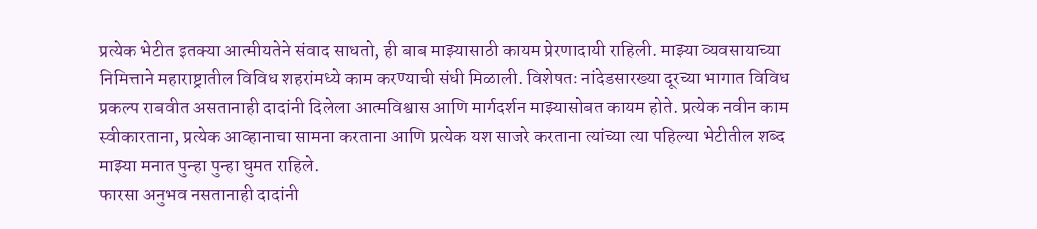प्रत्येक भेटीत इतक्या आत्मीयतेने संवाद साधतो, ही बाब माझ्यासाठी कायम प्रेरणादायी राहिली. माझ्या व्यवसायाच्या निमित्ताने महाराष्ट्रातील विविध शहरांमध्ये काम करण्याची संधी मिळाली. विशेषतः नांदेडसारख्या दूरच्या भागात विविध प्रकल्प राबवीत असतानाही दादांनी दिलेला आत्मविश्वास आणि मार्गदर्शन माझ्यासोबत कायम होते. प्रत्येक नवीन काम स्वीकारताना, प्रत्येक आव्हानाचा सामना करताना आणि प्रत्येक यश साजरे करताना त्यांच्या त्या पहिल्या भेटीतील शब्द माझ्या मनात पुन्हा पुन्हा घुमत राहिले.
फारसा अनुभव नसतानाही दादांनी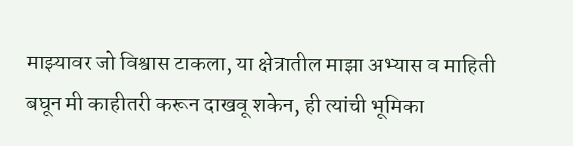माझ्यावर जो विश्वास टाकला, या क्षेत्रातील माझा अभ्यास व माहिती बघून मी काहीतरी करून दाखवू शकेन, ही त्यांची भूमिका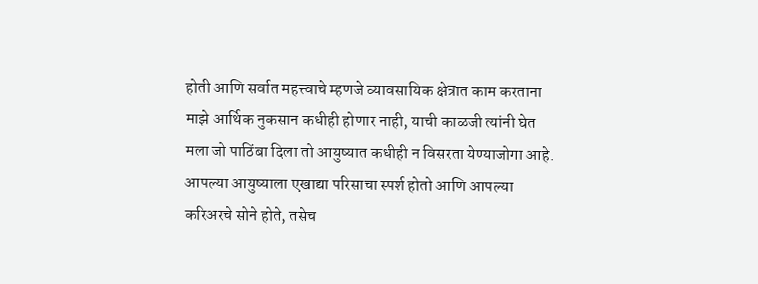होती आणि सर्वात महत्त्वाचे म्हणजे व्यावसायिक क्षेत्रात काम करताना माझे आर्थिक नुकसान कधीही होणार नाही, याची काळजी त्यांनी घेत मला जो पाठिंबा दिला तो आयुष्यात कधीही न विसरता येण्याजोगा आहे. आपल्या आयुष्याला एखाद्या परिसाचा स्पर्श होतो आणि आपल्या करिअरचे सोने होते, तसेच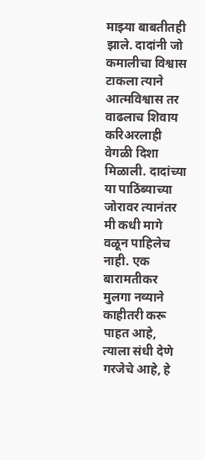माझ्या बाबतीतही झाले. दादांनी जो कमालीचा विश्वास टाकला त्याने आत्मविश्वास तर वाढलाच शिवाय करिअरलाही वेगळी दिशा मिळाली. दादांच्या या पाठिंब्याच्या जोरावर त्यानंतर मी कधी मागे वळून पाहिलेच नाही. एक बारामतीकर मुलगा नव्याने काहीतरी करू पाहत आहे, त्याला संधी देणे गरजेचे आहे, हे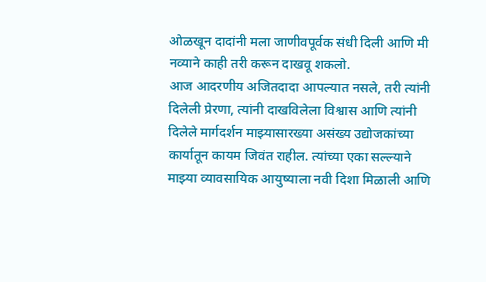ओळखून दादांनी मला जाणीवपूर्वक संधी दिली आणि मी नव्याने काही तरी करून दाखवू शकलो.
आज आदरणीय अजितदादा आपल्यात नसले, तरी त्यांनी दिलेली प्रेरणा, त्यांनी दाखविलेला विश्वास आणि त्यांनी दिलेले मार्गदर्शन माझ्यासारख्या असंख्य उद्योजकांच्या कार्यातून कायम जिवंत राहील. त्यांच्या एका सल्ल्याने माझ्या व्यावसायिक आयुष्याला नवी दिशा मिळाली आणि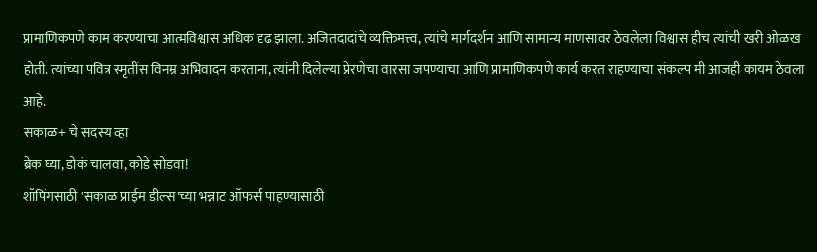प्रामाणिकपणे काम करण्याचा आत्मविश्वास अधिक दृढ झाला. अजितदादांचे व्यक्तिमत्त्व, त्यांचे मार्गदर्शन आणि सामान्य माणसावर ठेवलेला विश्वास हीच त्यांची खरी ओळख होती. त्यांच्या पवित्र स्मृतींस विनम्र अभिवादन करताना, त्यांनी दिलेल्या प्रेरणेचा वारसा जपण्याचा आणि प्रामाणिकपणे कार्य करत राहण्याचा संकल्प मी आजही कायम ठेवला आहे.
सकाळ+ चे सदस्य व्हा
ब्रेक घ्या, डोकं चालवा, कोडे सोडवा!
शॉपिंगसाठी 'सकाळ प्राईम डील्स'च्या भन्नाट ऑफर्स पाहण्यासाठी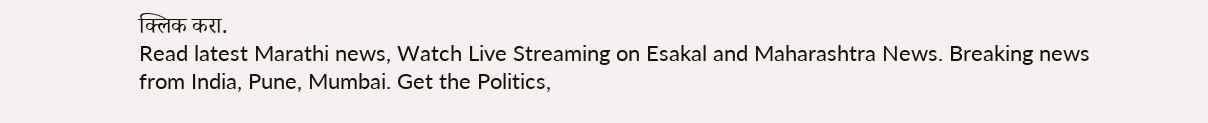क्लिक करा.
Read latest Marathi news, Watch Live Streaming on Esakal and Maharashtra News. Breaking news from India, Pune, Mumbai. Get the Politics,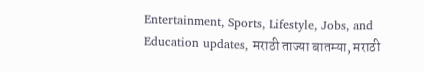Entertainment, Sports, Lifestyle, Jobs, and Education updates, मराठी ताज्या बातम्या, मराठी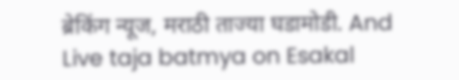ब्रेकिंग न्यूज, मराठी ताज्या घडामोडी. And Live taja batmya on Esakal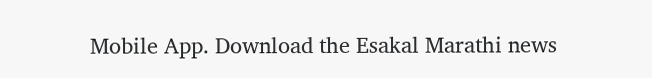Mobile App. Download the Esakal Marathi news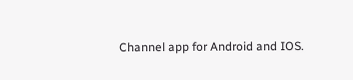Channel app for Android and IOS.